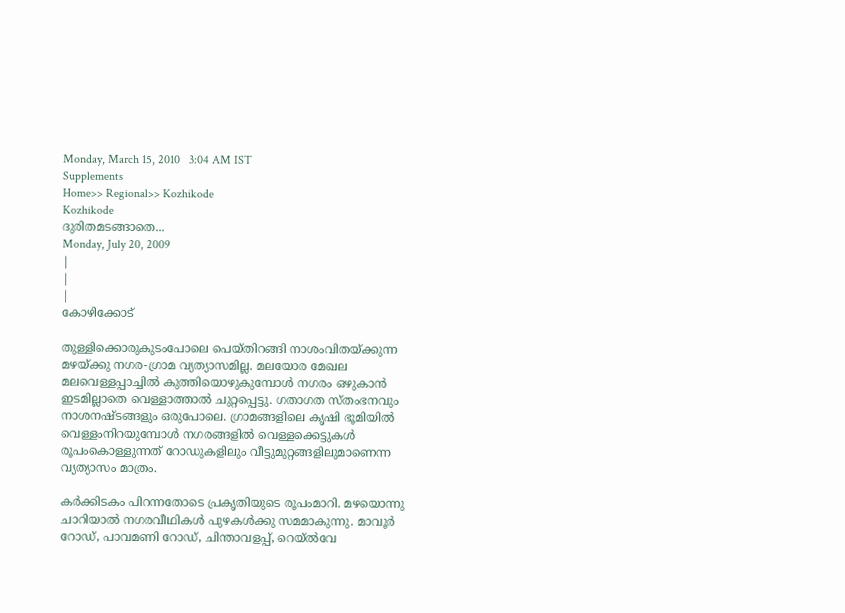Monday, March 15, 2010   3:04 AM IST
Supplements
Home>> Regional>> Kozhikode
Kozhikode
ദുരിതമടങ്ങാതെ...
Monday, July 20, 2009
|
|
|
കോഴിക്കോട്

തുള്ളിക്കൊരുകുടംപോലെ പെയ്തിറങ്ങി നാശംവിതയ്ക്കുന്ന മഴയ്ക്കു നഗര-ഗ്രാമ വ്യത്യാസമില്ല. മലയോര മേഖല മലവെള്ളപ്പാച്ചില്‍ കുത്തിയൊഴുകുമ്പോള്‍ നഗരം ഒഴുകാന്‍ ഇടമില്ലാതെ വെള്ളാത്താല്‍ ചുറ്റപ്പെട്ടു. ഗതാഗത സ്തംഭനവും നാശനഷ്ടങ്ങളും ഒരുപോലെ. ഗ്രാമങ്ങളിലെ കൃഷി ഭൂമിയില്‍ വെള്ളംനിറയുമ്പോള്‍ നഗരങ്ങളില്‍ വെള്ളക്കെട്ടുകള്‍ രൂപംകൊള്ളുന്നത് റോഡുകളിലും വീട്ടുമുറ്റങ്ങളിലുമാണെന്ന വ്യത്യാസം മാത്രം.

കര്‍ക്കിടകം പിറന്നതോടെ പ്രകൃതിയുടെ രൂപംമാറി. മഴയൊന്നു ചാറിയാല്‍ നഗരവീഥികള്‍ പുഴകള്‍ക്കു സമമാകുന്നു. മാവൂര്‍ റോഡ്, പാവമണി റോഡ്, ചിന്താവളപ്പ്, റെയ്ല്‍വേ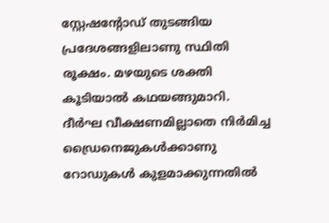സ്റ്റേഷന്‍റോഡ് തുടങ്ങിയ പ്രദേശങ്ങളിലാണു സ്ഥിതി രൂക്ഷം. മഴയുടെ ശക്തി കൂടിയാല്‍ കഥയങ്ങുമാറി. ദീര്‍ഘ വീക്ഷണമില്ലാതെ നിര്‍മിച്ച ഡ്രൈനെജുകള്‍ക്കാണു റോഡുകള്‍ കുളമാക്കുന്നതില്‍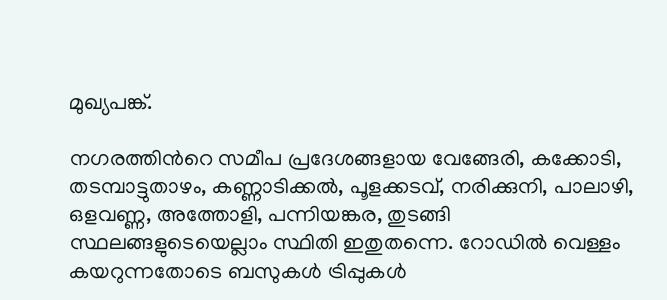മുഖ്യപങ്ക്.

നഗരത്തിന്‍റെ സമീപ പ്രദേശങ്ങളായ വേങ്ങേരി, കക്കോടി, തടമ്പാട്ടുതാഴം, കണ്ണാടിക്കല്‍, പൂളക്കടവ്, നരിക്കുനി, പാലാഴി, ഒളവണ്ണ, അത്തോളി, പന്നിയങ്കര, തുടങ്ങി സ്ഥലങ്ങളുടെയെല്ലാം സ്ഥിതി ഇതുതന്നെ. റോഡില്‍ വെള്ളം കയറുന്നതോടെ ബസുകള്‍ ട്രിപ്പുകള്‍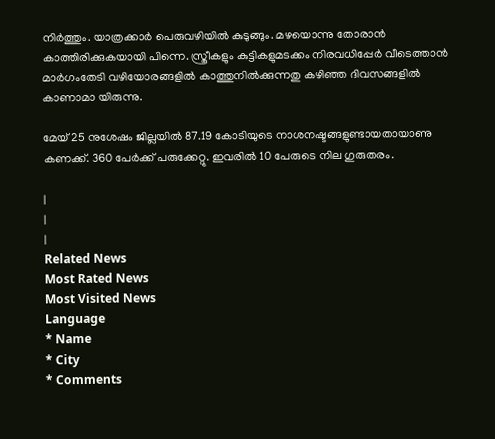നിര്‍ത്തും. യാത്രക്കാര്‍ പെരുവഴിയില്‍ കുടുങ്ങും. മഴയൊന്നു തോരാന്‍ കാത്തിരിക്കുകയായി പിന്നെ. സ്ത്രീകളും കുട്ടികളുമടക്കം നിരവധിപ്പേര്‍ വീടെത്താന്‍ മാര്‍ഗംതേടി വഴിയോരങ്ങളില്‍ കാത്തുനില്‍ക്കുന്നതു കഴിഞ്ഞ ദിവസങ്ങളില്‍ കാണാമാ യിരുന്നു.

മേയ് 25 നുശേഷം ജില്ലയില്‍ 87.19 കോടിയുടെ നാശനഷ്ടങ്ങളുണ്ടായതായാണു കണക്ക്. 360 പേര്‍ക്ക് പരുക്കേറ്റു. ഇവരില്‍ 10 പേരുടെ നില ഗുരുതരം.

|
|
|
Related News
Most Rated News
Most Visited News
Language
* Name
* City
* Comments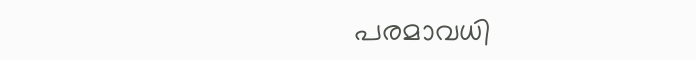പരമാവധി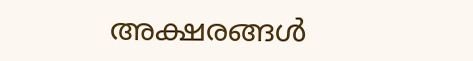അക്ഷരങ്ങള്‍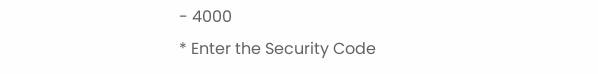- 4000
* Enter the Security Code